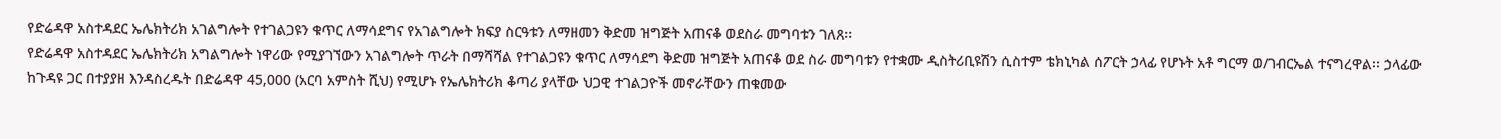የድሬዳዋ አስተዳደር ኤሌክትሪክ አገልግሎት የተገልጋዩን ቁጥር ለማሳደግና የአገልግሎት ክፍያ ስርዓቱን ለማዘመን ቅድመ ዝግጅት አጠናቆ ወደስራ መግባቱን ገለጸ፡፡
የድሬዳዋ አስተዳደር ኤሌክትሪክ አግልግሎት ነዋሪው የሚያገኘውን አገልግሎት ጥራት በማሻሻል የተገልጋዩን ቁጥር ለማሳደግ ቅድመ ዝግጅት አጠናቆ ወደ ስራ መግባቱን የተቋሙ ዲስትሪቢዩሽን ሲስተም ቴክኒካል ሰፖርት ኃላፊ የሆኑት አቶ ግርማ ወ/ገብርኤል ተናግረዋል፡፡ ኃላፊው ከጉዳዩ ጋር በተያያዘ እንዳስረዱት በድሬዳዋ 45,000 (አርባ አምስት ሺህ) የሚሆኑ የኤሌክትሪክ ቆጣሪ ያላቸው ህጋዊ ተገልጋዮች መኖራቸውን ጠቁመው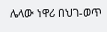ሌላው ነዋሪ በህገ-ወጥ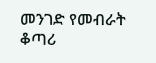መንገድ የመብራት ቆጣሪ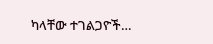ካላቸው ተገልጋዮች…